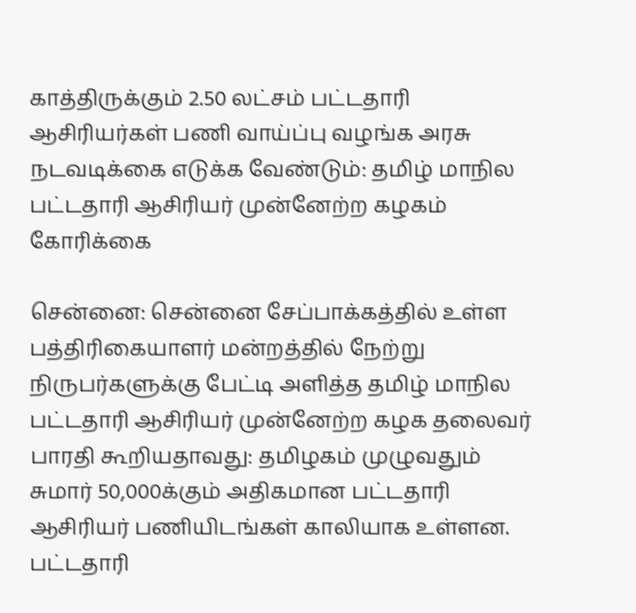காத்திருக்கும் 2.50 லட்சம் பட்டதாரி ஆசிரியர்கள் பணி வாய்ப்பு வழங்க அரசு நடவடிக்கை எடுக்க வேண்டும்: தமிழ் மாநில பட்டதாரி ஆசிரியர் முன்னேற்ற கழகம் கோரிக்கை

சென்னை: சென்னை சேப்பாக்கத்தில் உள்ள பத்திரிகையாளர் மன்றத்தில் நேற்று நிருபர்களுக்கு பேட்டி அளித்த தமிழ் மாநில பட்டதாரி ஆசிரியர் முன்னேற்ற கழக தலைவர் பாரதி கூறியதாவது: தமிழகம் முழுவதும் சுமார் 50,000க்கும் அதிகமான பட்டதாரி ஆசிரியர் பணியிடங்கள் காலியாக உள்ளன. பட்டதாரி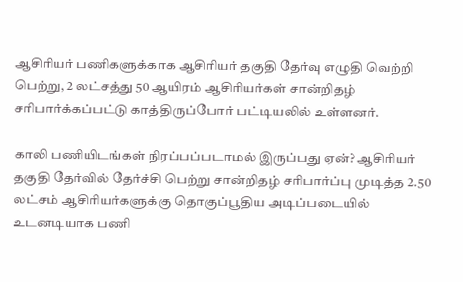ஆசிரியர் பணிகளுக்காக ஆசிரியர் தகுதி தேர்வு எழுதி வெற்றி பெற்று, 2 லட்சத்து 50 ஆயிரம் ஆசிரியர்கள் சான்றிதழ் சரிபார்க்கப்பட்டு காத்திருப்போர் பட்டியலில் உள்ளனர்.

காலி பணியிடங்கள் நிரப்பப்படாமல் இருப்பது ஏன்? ஆசிரியர் தகுதி தேர்வில் தேர்ச்சி பெற்று சான்றிதழ் சரிபார்ப்பு முடித்த 2.50 லட்சம் ஆசிரியர்களுக்கு தொகுப்பூதிய அடிப்படையில் உடனடியாக பணி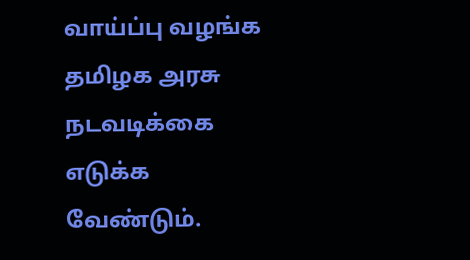வாய்ப்பு வழங்க தமிழக அரசு நடவடிக்கை எடுக்க வேண்டும்.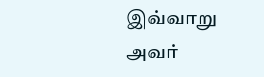இவ்வாறு அவர்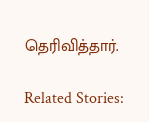தெரிவித்தார்.

Related Stories: